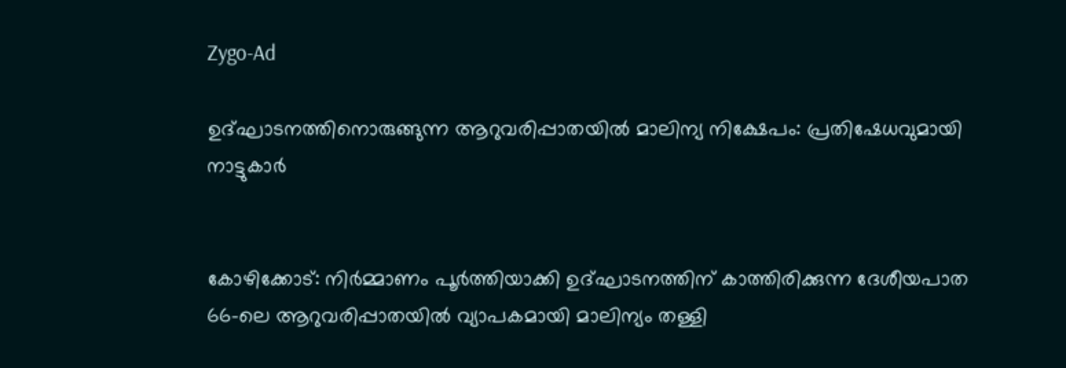Zygo-Ad

ഉദ്ഘാടനത്തിനൊരുങ്ങുന്ന ആറുവരിപ്പാതയിൽ മാലിന്യ നിക്ഷേപം: പ്രതിഷേധവുമായി നാട്ടുകാർ


കോഴിക്കോട്: നിർമ്മാണം പൂർത്തിയാക്കി ഉദ്ഘാടനത്തിന് കാത്തിരിക്കുന്ന ദേശീയപാത 66-ലെ ആറുവരിപ്പാതയിൽ വ്യാപകമായി മാലിന്യം തള്ളി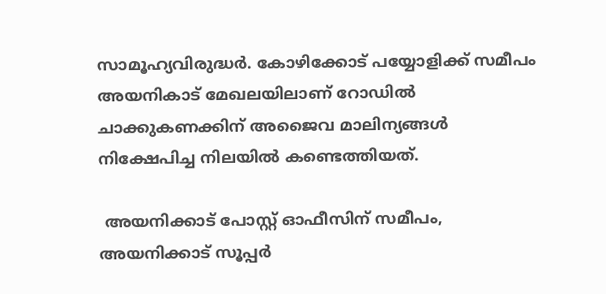സാമൂഹ്യവിരുദ്ധർ. കോഴിക്കോട് പയ്യോളിക്ക് സമീപം അയനികാട് മേഖലയിലാണ് റോഡിൽ ചാക്കുകണക്കിന് അജൈവ മാലിന്യങ്ങൾ നിക്ഷേപിച്ച നിലയിൽ കണ്ടെത്തിയത്.

 അയനിക്കാട് പോസ്റ്റ് ഓഫീസിന് സമീപം, അയനിക്കാട് സൂപ്പർ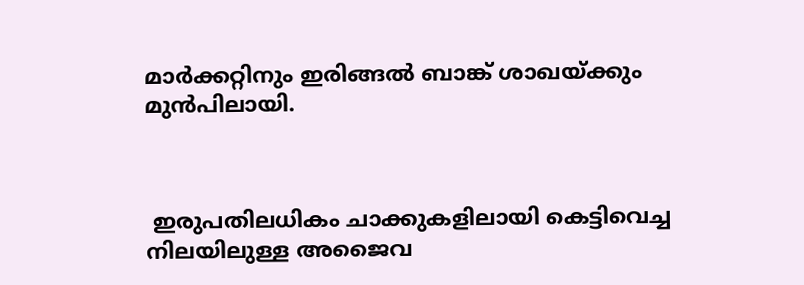മാർക്കറ്റിനും ഇരിങ്ങൽ ബാങ്ക് ശാഖയ്ക്കും മുൻപിലായി.



 ഇരുപതിലധികം ചാക്കുകളിലായി കെട്ടിവെച്ച നിലയിലുള്ള അജൈവ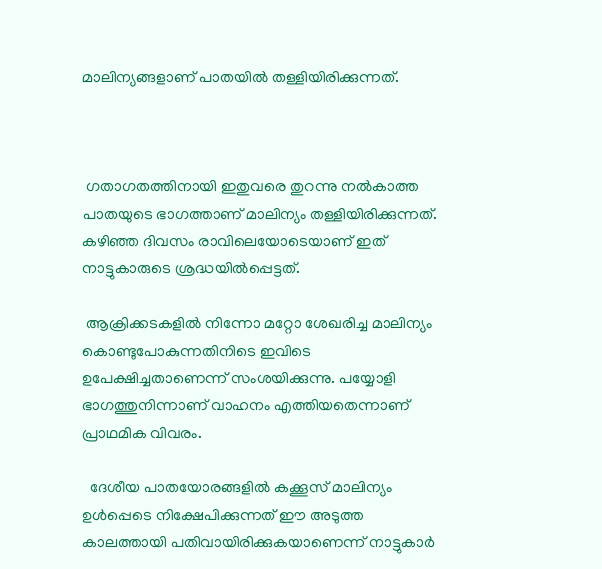മാലിന്യങ്ങളാണ് പാതയിൽ തള്ളിയിരിക്കുന്നത്.



 ഗതാഗതത്തിനായി ഇതുവരെ തുറന്നു നൽകാത്ത പാതയുടെ ഭാഗത്താണ് മാലിന്യം തള്ളിയിരിക്കുന്നത്. കഴിഞ്ഞ ദിവസം രാവിലെയോടെയാണ് ഇത് നാട്ടുകാരുടെ ശ്രദ്ധയിൽപ്പെട്ടത്.

 ആക്രിക്കടകളിൽ നിന്നോ മറ്റോ ശേഖരിച്ച മാലിന്യം കൊണ്ടുപോകുന്നതിനിടെ ഇവിടെ ഉപേക്ഷിച്ചതാണെന്ന് സംശയിക്കുന്നു. പയ്യോളി ഭാഗത്തുനിന്നാണ് വാഹനം എത്തിയതെന്നാണ് പ്രാഥമിക വിവരം.

  ദേശീയ പാതയോരങ്ങളിൽ കക്കൂസ് മാലിന്യം ഉൾപ്പെടെ നിക്ഷേപിക്കുന്നത് ഈ അടുത്ത കാലത്തായി പതിവായിരിക്കുകയാണെന്ന് നാട്ടുകാർ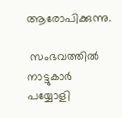ആരോപിക്കുന്നു.

 സംഭവത്തിൽ നാട്ടുകാർ പയ്യോളി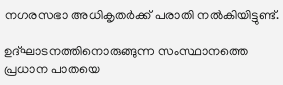നഗരസഭാ അധികൃതർക്ക് പരാതി നൽകിയിട്ടുണ്ട്.

ഉദ്ഘാടനത്തിനൊരുങ്ങുന്ന സംസ്ഥാനത്തെ പ്രധാന പാതയെ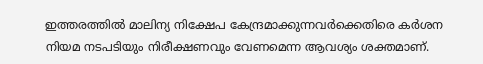ഇത്തരത്തിൽ മാലിന്യ നിക്ഷേപ കേന്ദ്രമാക്കുന്നവർക്കെതിരെ കർശന നിയമ നടപടിയും നിരീക്ഷണവും വേണമെന്ന ആവശ്യം ശക്തമാണ്.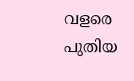വളരെ പുതിയ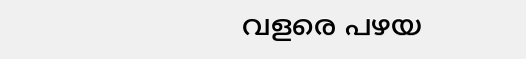വളരെ പഴയ